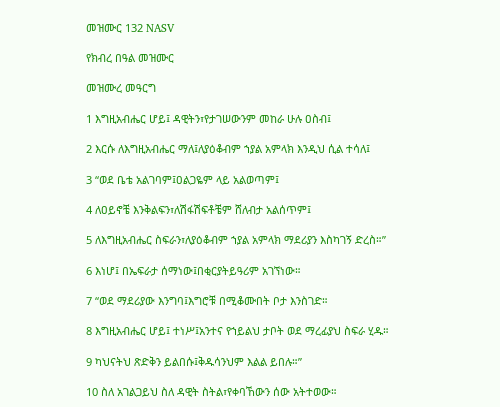መዝሙር 132 NASV

የክብረ በዓል መዝሙር

መዝሙረ መዓርግ

1 እግዚአብሔር ሆይ፤ ዳዊትን፣የታገሠውንም መከራ ሁሉ ዐስብ፤

2 እርሱ ለእግዚአብሔር ማለ፤ለያዕቆብም ኀያል አምላክ እንዲህ ሲል ተሳለ፤

3 “ወደ ቤቴ አልገባም፤ዐልጋዬም ላይ አልወጣም፤

4 ለዐይኖቼ እንቅልፍን፣ለሽፋሽፍቶቼም ሸለብታ አልሰጥም፤

5 ለእግዚአብሔር ስፍራን፣ለያዕቆብም ኀያል አምላክ ማደሪያን እስካገኝ ድረስ።”

6 እነሆ፤ በኤፍራታ ሰማነው፤በቂርያትይዓሪም አገኘነው።

7 “ወደ ማደሪያው እንግባ፤እግሮቹ በሚቆሙበት ቦታ እንስገድ።

8 እግዚአብሔር ሆይ፤ ተነሥ፤አንተና የኀይልህ ታቦት ወደ ማረፊያህ ስፍራ ሂዱ።

9 ካህናትህ ጽድቅን ይልበሱ፤ቅዱሳንህም እልል ይበሉ።”

10 ስለ አገልጋይህ ስለ ዳዊት ስትል፣የቀባኸውን ሰው አትተወው።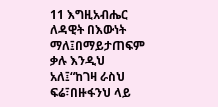11 እግዚአብሔር ለዳዊት በእውነት ማለ፤በማይታጠፍም ቃሉ እንዲህ አለ፤“ከገዛ ራስህ ፍሬ፣በዙፋንህ ላይ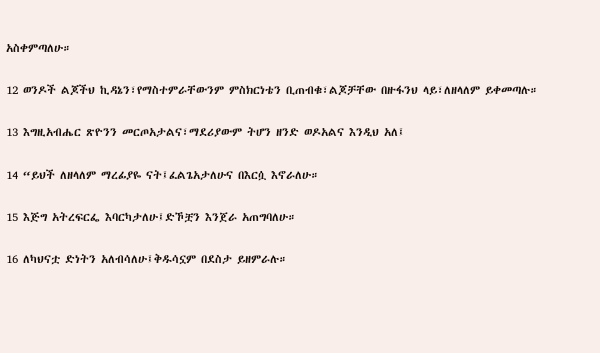አስቀምጣለሁ።

12 ወንዶች ልጆችህ ኪዳኔን፣የማስተምራቸውንም ምስክርነቴን ቢጠብቁ፣ልጆቻቸው በዙፋንህ ላይ፣ለዘላለም ይቀመጣሉ።

13 እግዚአብሔር ጽዮንን መርጦአታልና፣ማደሪያውም ትሆን ዘንድ ወዶአልና እንዲህ አለ፤

14 “ይህች ለዘላለም ማረፊያዬ ናት፤ፈልጌአታለሁና በእርሷ እኖራለሁ።

15 እጅግ አትረፍርፌ እባርካታለሁ፤ድኾቿን እንጀራ አጠግባለሁ።

16 ለካህናቷ ድነትን አለብሳለሁ፤ቅዱሳኗም በደስታ ይዘምራሉ።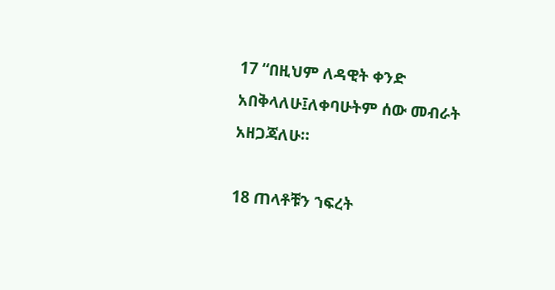17 “በዚህም ለዳዊት ቀንድ አበቅላለሁ፤ለቀባሁትም ሰው መብራት አዘጋጃለሁ።

18 ጠላቶቹን ኀፍረት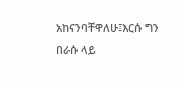አከናንባቸዋለሁ፤እርሱ ግን በራሱ ላይ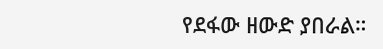የደፋው ዘውድ ያበራል።